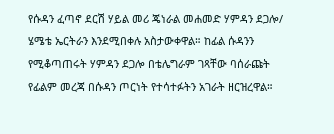የሱዳን ፈጣኖ ደርሽ ሃይል መሪ ጄነራል መሐመድ ሃምዳን ደጋሎ/ ሄሜቴ ኤርትራን እንደሚበቀሉ አስታውቀዋል። ከፊል ሱዳንን የሚቆጣጠሩት ሃምዳን ደጋሎ በቴሌግራም ገጻቸው ባሰራጩት የፊልም መረጃ በሱዳን ጦርነት የተሳተፉትን አገራት ዘርዝረዋል።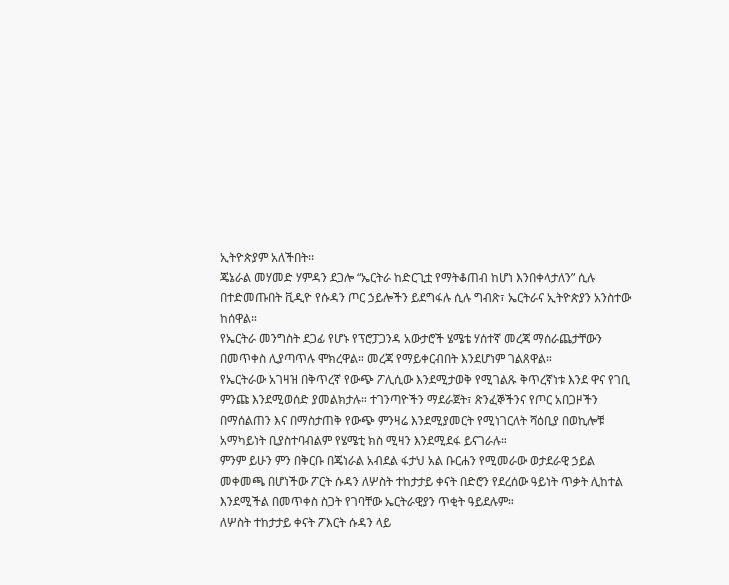ኢትዮጵያም አለችበት፡፡
ጄኔራል መሃመድ ሃምዳን ደጋሎ “ኤርትራ ከድርጊቷ የማትቆጠብ ከሆነ እንበቀላታለን” ሲሉ በተድመጡበት ቪዲዮ የሱዳን ጦር ኃይሎችን ይደግፋሉ ሲሉ ግብጽ፣ ኤርትራና ኢትዮጵያን አንስተው ከሰዋል።
የኤርትራ መንግስት ደጋፊ የሆኑ የፕሮፓጋንዳ አውታሮች ሄሜቴ ሃሰተኛ መረጃ ማሰራጨታቸውን በመጥቀስ ሊያጣጥሉ ሞክረዋል። መረጃ የማይቀርብበት እንደሆነም ገልጸዋል።
የኤርትራው አገዛዝ በቅጥረኛ የውጭ ፖሊሲው እንደሚታወቅ የሚገልጹ ቅጥረኛነቱ እንደ ዋና የገቢ ምንጩ እንደሚወሰድ ያመልክታሉ። ተገንጣዮችን ማደራጀት፣ ጽንፈኞችንና የጦር አበጋዞችን በማሰልጠን እና በማስታጠቅ የውጭ ምንዛሬ እንደሚያመርት የሚነገርለት ሻዕቢያ በወኪሎቹ አማካይነት ቢያስተባብልም የሄሜቲ ክስ ሚዛን እንደሚደፋ ይናገራሉ።
ምንም ይሁን ምን በቅርቡ በጄነራል አብደል ፋታህ አል ቡርሐን የሚመራው ወታደራዊ ኃይል መቀመጫ በሆነችው ፖርት ሱዳን ለሦስት ተከታታይ ቀናት በድሮን የደረሰው ዓይነት ጥቃት ሊከተል እንደሚችል በመጥቀስ ስጋት የገባቸው ኤርትራዊያን ጥቂት ዓይደሉም።
ለሦስት ተከታታይ ቀናት ፖእርት ሱዳን ላይ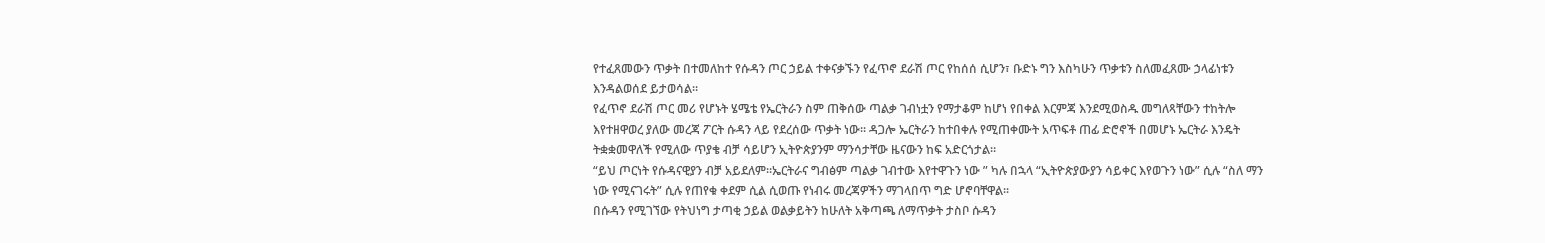የተፈጸመውን ጥቃት በተመለከተ የሱዳን ጦር ኃይል ተቀናቃኙን የፈጥኖ ደራሽ ጦር የከሰሰ ሲሆን፣ ቡድኑ ግን እስካሁን ጥቃቱን ስለመፈጸሙ ኃላፊነቱን እንዳልወሰደ ይታወሳል።
የፈጥኖ ደራሽ ጦር መሪ የሆኑት ሄሜቴ የኤርትራን ስም ጠቅሰው ጣልቃ ገብነቷን የማታቆም ከሆነ የበቀል እርምጃ እንደሚወስዱ መግለጻቸውን ተከትሎ እየተዘዋወረ ያለው መረጃ ፖርት ሱዳን ላይ የደረሰው ጥቃት ነው፡፡ ዳጋሎ ኤርትራን ከተበቀሉ የሚጠቀሙት አጥፍቶ ጠፊ ድሮኖች በመሆኑ ኤርትራ እንዴት ትቋቋመዋለች የሚለው ጥያቄ ብቻ ሳይሆን ኢትዮጵያንም ማንሳታቸው ዜናውን ከፍ አድርጎታል።
“ይህ ጦርነት የሱዳናዊያን ብቻ አይደለም።ኤርትራና ግብፅም ጣልቃ ገብተው እየተዋጉን ነው ” ካሉ በኋላ “ኢትዮጵያውያን ሳይቀር እየወጉን ነው” ሲሉ “ስለ ማን ነው የሚናገሩት” ሲሉ የጠየቁ ቀደም ሲል ሲወጡ የነብሩ መረጃዎችን ማገላበጥ ግድ ሆኖባቸዋል፡፡
በሱዳን የሚገኘው የትህነግ ታጣቂ ኃይል ወልቃይትን ከሁለት አቅጣጫ ለማጥቃት ታስቦ ሱዳን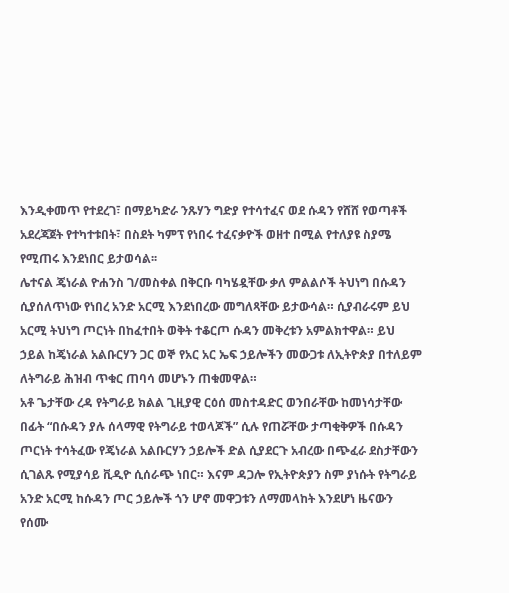እንዲቀመጥ የተደረገ፣ በማይካድራ ንጹሃን ግድያ የተሳተፈና ወደ ሱዳን የሸሸ የወጣቶች አደረጃጀት የተካተቱበት፣ በስደት ካምፕ የነበሩ ተፈናቃዮች ወዘተ በሚል የተለያዩ ስያሜ የሚጠሩ እንደነበር ይታወሳል፡፡
ሌተናል ጄነራል ዮሐንስ ገ/መስቀል በቅርቡ ባካሄዷቸው ቃለ ምልልሶች ትህነግ በሱዳን ሲያሰለጥነው የነበረ አንድ አርሚ እንደነበረው መግለጻቸው ይታውሳል። ሲያብራሩም ይህ አርሚ ትህነግ ጦርነት በከፈተበት ወቅት ተቆርጦ ሱዳን መቅረቱን አምልክተዋል። ይህ ኃይል ከጄነራል አልቡርሃን ጋር ወኞ የአር አር ኤፍ ኃይሎችን መውጋቱ ለኢትዮጵያ በተለይም ለትግራይ ሕዝብ ጥቁር ጠባሳ መሆኑን ጠቁመዋል።
አቶ ጌታቸው ረዳ የትግራይ ክልል ጊዚያዊ ርዕሰ መስተዳድር ወንበራቸው ከመነሳታቸው በፊት “በሱዳን ያሉ ሰላማዊ የትግራይ ተወላጆች” ሲሉ የጠሯቸው ታጣቂቅዎች በሱዳን ጦርነት ተሳትፈው የጄነራል አልቡርሃን ኃይሎች ድል ሲያደርጉ አብረው በጭፈራ ደስታቸውን ሲገልጹ የሚያሳይ ቪዲዮ ሲሰራጭ ነበር። እናም ዳጋሎ የኢትዮጵያን ስም ያነሱት የትግራይ አንድ አርሚ ከሱዳን ጦር ኃይሎች ጎን ሆኖ መዋጋቱን ለማመላከት እንደሆነ ዜናውን የሰሙ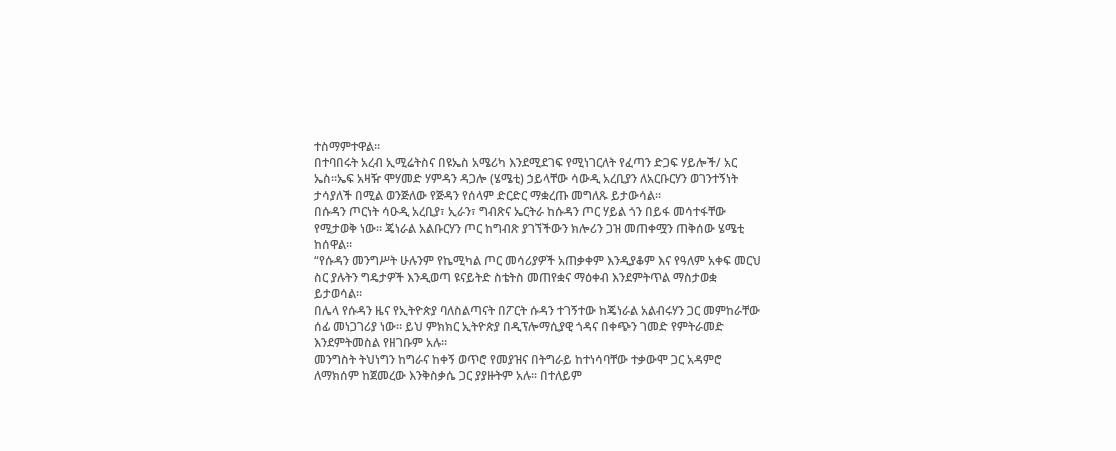ተስማምተዋል።
በተባበሩት አረብ ኢሚሬትስና በዩኤስ አሜሪካ እንደሚደገፍ የሚነገርለት የፈጣን ድጋፍ ሃይሎች/ አር ኤስ።ኤፍ አዛዥ ሞሃመድ ሃምዳን ዳጋሎ (ሄሜቲ) ኃይላቸው ሳውዲ አረቢያን ለአርቡርሃን ወገንተኝነት ታሳያለች በሚል ወንጅለው የጅዳን የሰላም ድርድር ማቋረጡ መግለጹ ይታውሳል።
በሱዳን ጦርነት ሳዑዲ አረቢያ፣ ኢራን፣ ግብጽና ኤርትራ ከሱዳን ጦር ሃይል ጎን በይፋ መሳተፋቸው የሚታወቅ ነው። ጄነራል አልቡርሃን ጦር ከግብጽ ያገኘችውን ክሎሪን ጋዝ መጠቀሟን ጠቅሰው ሄሜቲ ከሰዋል፡፡
“የሱዳን መንግሥት ሁሉንም የኬሚካል ጦር መሳሪያዎች አጠቃቀም እንዲያቆም እና የዓለም አቀፍ መርህ ስር ያሉትን ግዴታዎች እንዲወጣ ዩናይትድ ስቴትስ መጠየቋና ማዕቀብ እንደምትጥል ማስታወቋ ይታወሳል።
በሌላ የሱዳን ዜና የኢትዮጵያ ባለስልጣናት በፖርት ሱዳን ተገኝተው ከጄነራል አልብሩሃን ጋር መምከራቸው ሰፊ መነጋገሪያ ነው። ይህ ምክክር ኢትዮጵያ በዲፕሎማሲያዊ ጎዳና በቀጭን ገመድ የምትራመድ እንደምትመስል የዘገቡም አሉ፡፡
መንግስት ትህነግን ከግራና ከቀኝ ወጥሮ የመያዝና በትግራይ ከተነሳባቸው ተቃውሞ ጋር አዳምሮ ለማክሰም ከጀመረው እንቅስቃሴ ጋር ያያዙትም አሉ፡፡ በተለይም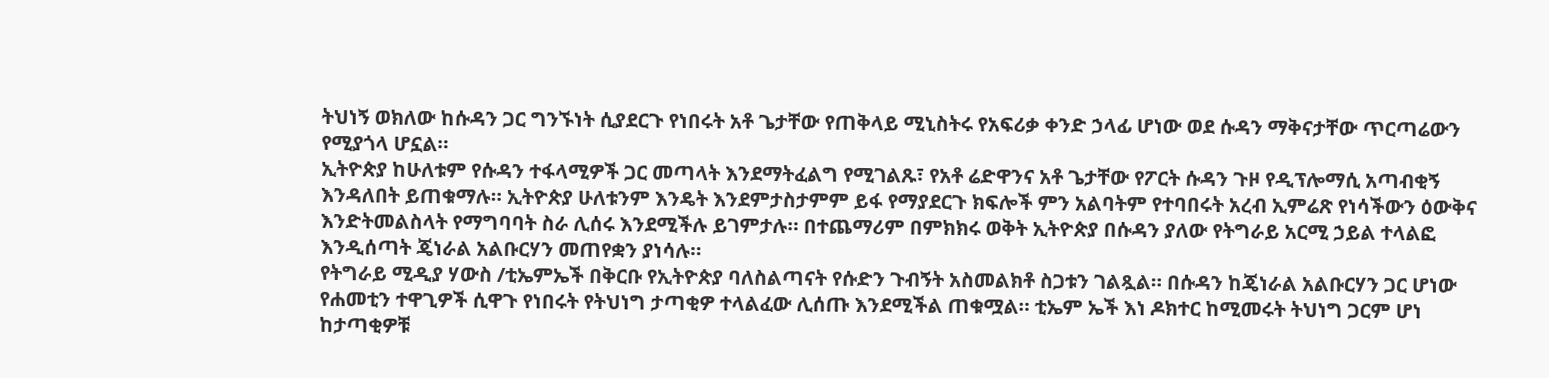ትህነኝ ወክለው ከሱዳን ጋር ግንኙነት ሲያደርጉ የነበሩት አቶ ጌታቸው የጠቅላይ ሚኒስትሩ የአፍሪቃ ቀንድ ኃላፊ ሆነው ወደ ሱዳን ማቅናታቸው ጥርጣሬውን የሚያጎላ ሆኗል።
ኢትዮጵያ ከሁለቱም የሱዳን ተፋላሚዎች ጋር መጣላት እንደማትፈልግ የሚገልጹ፣ የአቶ ሬድዋንና አቶ ጌታቸው የፖርት ሱዳን ጉዞ የዲፕሎማሲ አጣብቂኝ እንዳለበት ይጠቁማሉ። ኢትዮጵያ ሁለቱንም እንዴት እንደምታስታምም ይፋ የማያደርጉ ክፍሎች ምን አልባትም የተባበሩት አረብ ኢምሬጽ የነሳችውን ዕውቅና እንድትመልስላት የማግባባት ስራ ሊሰሩ እንደሚችሉ ይገምታሉ። በተጨማሪም በምክክሩ ወቅት ኢትዮጵያ በሱዳን ያለው የትግራይ አርሚ ኃይል ተላልፎ እንዲሰጣት ጄነራል አልቡርሃን መጠየቋን ያነሳሉ።
የትግራይ ሚዲያ ሃውስ /ቲኤምኤች በቅርቡ የኢትዮጵያ ባለስልጣናት የሱድን ጉብኝት አስመልክቶ ስጋቱን ገልጿል። በሱዳን ከጄነራል አልቡርሃን ጋር ሆነው የሐመቲን ተዋጊዎች ሲዋጉ የነበሩት የትህነግ ታጣቂዎ ተላልፈው ሊሰጡ እንደሚችል ጠቁሟል። ቲኤም ኤች እነ ዶክተር ከሚመሩት ትህነግ ጋርም ሆነ ከታጣቂዎቹ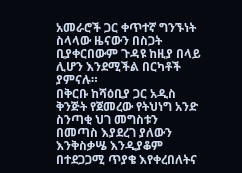አመራሮች ጋር ቀጥተኛ ግንኙነት ስላላው ዜናውን በስጋት ቢያቀርበውም ጉዳዩ ከዚያ በላይ ሊሆን እንደሚችል በርካቶች ያምናሉ።
በቅርቡ ከሻዕቢያ ጋር አዲስ ቅንጅት የጀመረው የትህነግ አንድ ስንጣቂ ህገ መግስቱን በመጣስ እያደረገ ያለውን እንቅስቃሤ እንዲያቆም በተደጋጋሚ ጥያቄ እየቀረበለትና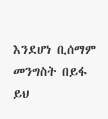እንደሆነ ቢሰማም መንግስት በይፋ ይህ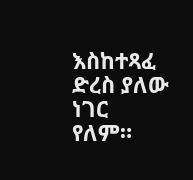እስከተጻፈ ድረስ ያለው ነገር የለም።